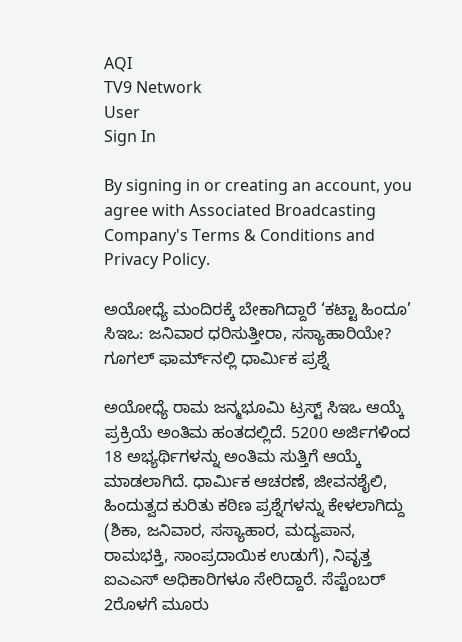AQI
TV9 Network
User
Sign In

By signing in or creating an account, you agree with Associated Broadcasting Company's Terms & Conditions and Privacy Policy.

ಅಯೋಧ್ಯೆ ಮಂದಿರಕ್ಕೆ ಬೇಕಾಗಿದ್ದಾರೆ ‘ಕಟ್ಟಾ ಹಿಂದೂ’ ಸಿಇಒ: ಜನಿವಾರ ಧರಿಸುತ್ತೀರಾ, ಸಸ್ಯಾಹಾರಿಯೇ? ಗೂಗಲ್ ಫಾರ್ಮ್‌ನಲ್ಲಿ ಧಾರ್ಮಿಕ ಪ್ರಶ್ನೆ

ಅಯೋಧ್ಯೆ ರಾಮ ಜನ್ಮಭೂಮಿ ಟ್ರಸ್ಟ್‌ ಸಿಇಒ ಆಯ್ಕೆ ಪ್ರಕ್ರಿಯೆ ಅಂತಿಮ ಹಂತದಲ್ಲಿದೆ. 5200 ಅರ್ಜಿಗಳಿಂದ 18 ಅಭ್ಯರ್ಥಿಗಳನ್ನು ಅಂತಿಮ ಸುತ್ತಿಗೆ ಆಯ್ಕೆ ಮಾಡಲಾಗಿದೆ. ಧಾರ್ಮಿಕ ಆಚರಣೆ, ಜೀವನಶೈಲಿ, ಹಿಂದುತ್ವದ ಕುರಿತು ಕಠಿಣ ಪ್ರಶ್ನೆಗಳನ್ನು ಕೇಳಲಾಗಿದ್ದು (ಶಿಕಾ, ಜನಿವಾರ, ಸಸ್ಯಾಹಾರ, ಮದ್ಯಪಾನ, ರಾಮಭಕ್ತಿ, ಸಾಂಪ್ರದಾಯಿಕ ಉಡುಗೆ), ನಿವೃತ್ತ ಐಎಎಸ್ ಅಧಿಕಾರಿಗಳೂ ಸೇರಿದ್ದಾರೆ. ಸೆಪ್ಟೆಂಬರ್ 2ರೊಳಗೆ ಮೂರು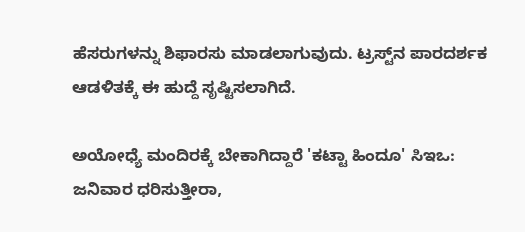ಹೆಸರುಗಳನ್ನು ಶಿಫಾರಸು ಮಾಡಲಾಗುವುದು. ಟ್ರಸ್ಟ್‌ನ ಪಾರದರ್ಶಕ ಆಡಳಿತಕ್ಕೆ ಈ ಹುದ್ದೆ ಸೃಷ್ಟಿಸಲಾಗಿದೆ.

ಅಯೋಧ್ಯೆ ಮಂದಿರಕ್ಕೆ ಬೇಕಾಗಿದ್ದಾರೆ 'ಕಟ್ಟಾ ಹಿಂದೂ' ಸಿಇಒ: ಜನಿವಾರ ಧರಿಸುತ್ತೀರಾ,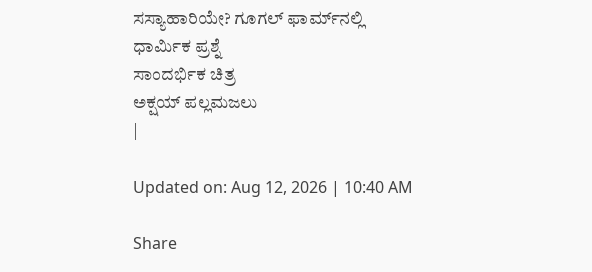ಸಸ್ಯಾಹಾರಿಯೇ? ಗೂಗಲ್ ಫಾರ್ಮ್‌ನಲ್ಲಿ ಧಾರ್ಮಿಕ ಪ್ರಶ್ನೆ
ಸಾಂದರ್ಭಿಕ ಚಿತ್ರ
ಅಕ್ಷಯ್ ಪಲ್ಲಮಜಲು
|

Updated on: Aug 12, 2026 | 10:40 AM

Share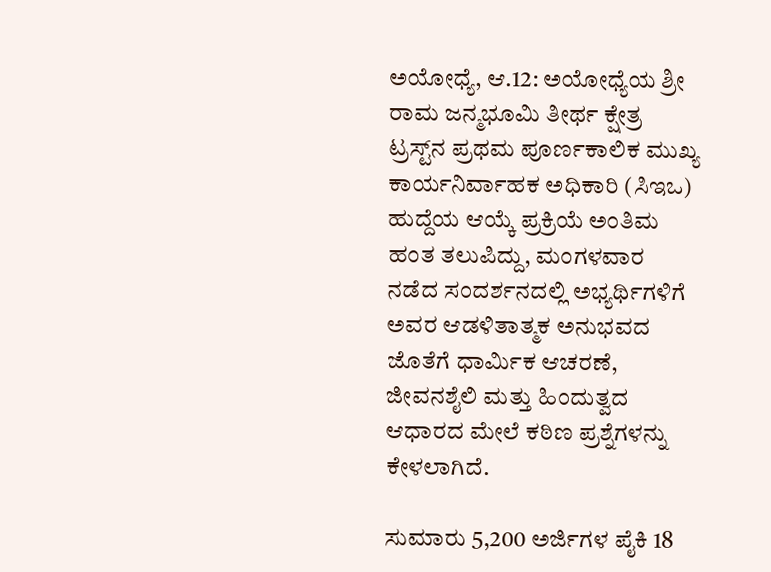ಅಯೋಧ್ಯೆ, ಆ.12: ಅಯೋಧ್ಯೆಯ ಶ್ರೀ ರಾಮ ಜನ್ಮಭೂಮಿ ತೀರ್ಥ ಕ್ಷೇತ್ರ ಟ್ರಸ್ಟ್‌ನ ಪ್ರಥಮ ಪೂರ್ಣಕಾಲಿಕ ಮುಖ್ಯ ಕಾರ್ಯನಿರ್ವಾಹಕ ಅಧಿಕಾರಿ (ಸಿಇಒ) ಹುದ್ದೆಯ ಆಯ್ಕೆ ಪ್ರಕ್ರಿಯೆ ಅಂತಿಮ ಹಂತ ತಲುಪಿದ್ದು, ಮಂಗಳವಾರ ನಡೆದ ಸಂದರ್ಶನದಲ್ಲಿ ಅಭ್ಯರ್ಥಿಗಳಿಗೆ ಅವರ ಆಡಳಿತಾತ್ಮಕ ಅನುಭವದ ಜೊತೆಗೆ ಧಾರ್ಮಿಕ ಆಚರಣೆ, ಜೀವನಶೈಲಿ ಮತ್ತು ಹಿಂದುತ್ವದ ಆಧಾರದ ಮೇಲೆ ಕಠಿಣ ಪ್ರಶ್ನೆಗಳನ್ನು ಕೇಳಲಾಗಿದೆ.

ಸುಮಾರು 5,200 ಅರ್ಜಿಗಳ ಪೈಕಿ 18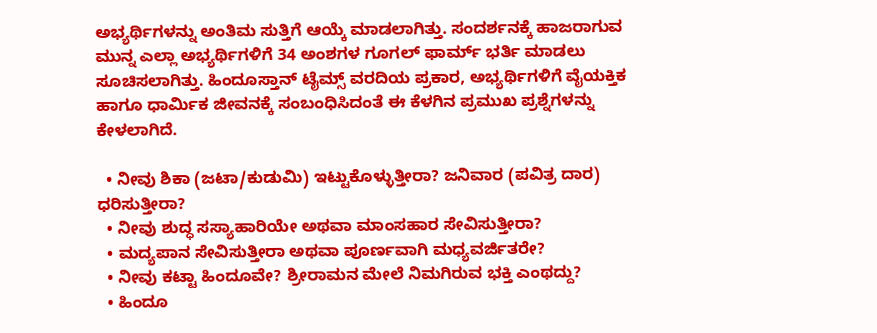ಅಭ್ಯರ್ಥಿಗಳನ್ನು ಅಂತಿಮ ಸುತ್ತಿಗೆ ಆಯ್ಕೆ ಮಾಡಲಾಗಿತ್ತು. ಸಂದರ್ಶನಕ್ಕೆ ಹಾಜರಾಗುವ ಮುನ್ನ ಎಲ್ಲಾ ಅಭ್ಯರ್ಥಿಗಳಿಗೆ 34 ಅಂಶಗಳ ಗೂಗಲ್ ಫಾರ್ಮ್ ಭರ್ತಿ ಮಾಡಲು ಸೂಚಿಸಲಾಗಿತ್ತು. ಹಿಂದೂಸ್ತಾನ್ ಟೈಮ್ಸ್ ವರದಿಯ ಪ್ರಕಾರ, ಅಭ್ಯರ್ಥಿಗಳಿಗೆ ವೈಯಕ್ತಿಕ ಹಾಗೂ ಧಾರ್ಮಿಕ ಜೀವನಕ್ಕೆ ಸಂಬಂಧಿಸಿದಂತೆ ಈ ಕೆಳಗಿನ ಪ್ರಮುಖ ಪ್ರಶ್ನೆಗಳನ್ನು ಕೇಳಲಾಗಿದೆ.

  • ನೀವು ಶಿಕಾ (ಜಟಾ/ಕುಡುಮಿ) ಇಟ್ಟುಕೊಳ್ಳುತ್ತೀರಾ? ಜನಿವಾರ (ಪವಿತ್ರ ದಾರ) ಧರಿಸುತ್ತೀರಾ?
  • ನೀವು ಶುದ್ಧ ಸಸ್ಯಾಹಾರಿಯೇ ಅಥವಾ ಮಾಂಸಹಾರ ಸೇವಿಸುತ್ತೀರಾ?
  • ಮದ್ಯಪಾನ ಸೇವಿಸುತ್ತೀರಾ ಅಥವಾ ಪೂರ್ಣವಾಗಿ ಮಧ್ಯವರ್ಜಿತರೇ?
  • ನೀವು ಕಟ್ಟಾ ಹಿಂದೂವೇ? ಶ್ರೀರಾಮನ ಮೇಲೆ ನಿಮಗಿರುವ ಭಕ್ತಿ ಎಂಥದ್ದು?
  • ಹಿಂದೂ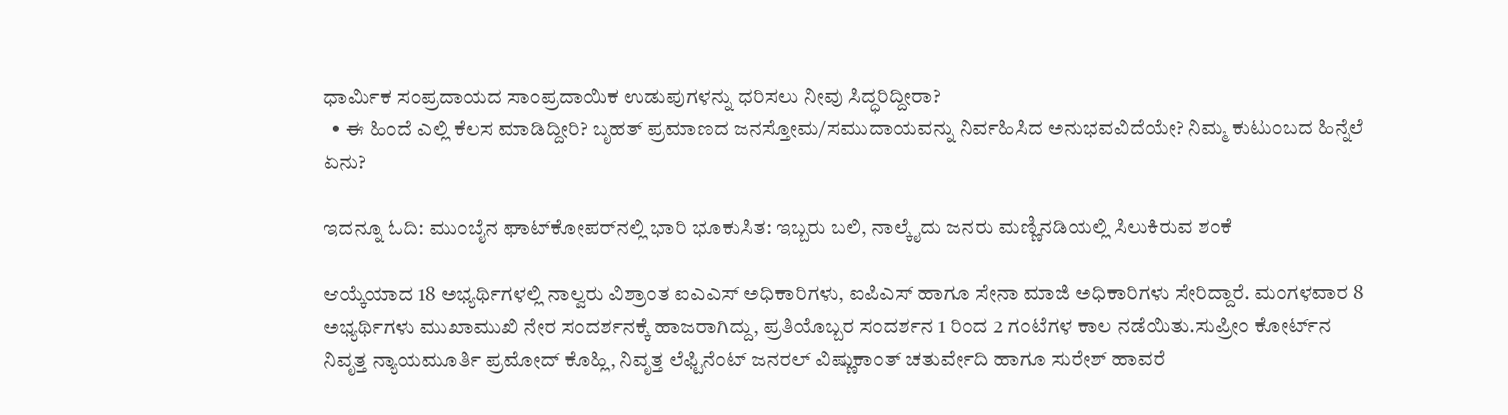ಧಾರ್ಮಿಕ ಸಂಪ್ರದಾಯದ ಸಾಂಪ್ರದಾಯಿಕ ಉಡುಪುಗಳನ್ನು ಧರಿಸಲು ನೀವು ಸಿದ್ಧರಿದ್ದೀರಾ?
  • ಈ ಹಿಂದೆ ಎಲ್ಲಿ ಕೆಲಸ ಮಾಡಿದ್ದೀರಿ? ಬೃಹತ್ ಪ್ರಮಾಣದ ಜನಸ್ತೋಮ/ಸಮುದಾಯವನ್ನು ನಿರ್ವಹಿಸಿದ ಅನುಭವವಿದೆಯೇ? ನಿಮ್ಮ ಕುಟುಂಬದ ಹಿನ್ನೆಲೆ ಏನು?

ಇದನ್ನೂ ಓದಿ: ಮುಂಬೈನ ಘಾಟ್‌ಕೋಪರ್‌ನಲ್ಲಿ ಭಾರಿ ಭೂಕುಸಿತ: ಇಬ್ಬರು ಬಲಿ, ನಾಲ್ಕೈದು ಜನರು ಮಣ್ಣಿನಡಿಯಲ್ಲಿ ಸಿಲುಕಿರುವ ಶಂಕೆ

ಆಯ್ಕೆಯಾದ 18 ಅಭ್ಯರ್ಥಿಗಳಲ್ಲಿ ನಾಲ್ವರು ವಿಶ್ರಾಂತ ಐಎಎಸ್ ಅಧಿಕಾರಿಗಳು, ಐಪಿಎಸ್ ಹಾಗೂ ಸೇನಾ ಮಾಜಿ ಅಧಿಕಾರಿಗಳು ಸೇರಿದ್ದಾರೆ. ಮಂಗಳವಾರ 8 ಅಭ್ಯರ್ಥಿಗಳು ಮುಖಾಮುಖಿ ನೇರ ಸಂದರ್ಶನಕ್ಕೆ ಹಾಜರಾಗಿದ್ದು, ಪ್ರತಿಯೊಬ್ಬರ ಸಂದರ್ಶನ 1 ರಿಂದ 2 ಗಂಟೆಗಳ ಕಾಲ ನಡೆಯಿತು.ಸುಪ್ರೀಂ ಕೋರ್ಟ್‌ನ ನಿವೃತ್ತ ನ್ಯಾಯಮೂರ್ತಿ ಪ್ರಮೋದ್ ಕೊಹ್ಲಿ, ನಿವೃತ್ತ ಲೆಫ್ಟಿನೆಂಟ್ ಜನರಲ್ ವಿಷ್ಣುಕಾಂತ್ ಚತುರ್ವೇದಿ ಹಾಗೂ ಸುರೇಶ್ ಹಾವರೆ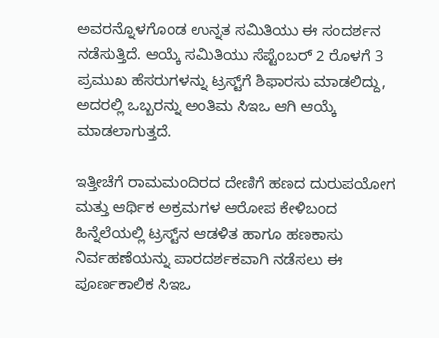ಅವರನ್ನೊಳಗೊಂಡ ಉನ್ನತ ಸಮಿತಿಯು ಈ ಸಂದರ್ಶನ ನಡೆಸುತ್ತಿದೆ. ಆಯ್ಕೆ ಸಮಿತಿಯು ಸೆಪ್ಟೆಂಬರ್ 2 ರೊಳಗೆ 3 ಪ್ರಮುಖ ಹೆಸರುಗಳನ್ನು ಟ್ರಸ್ಟ್‌ಗೆ ಶಿಫಾರಸು ಮಾಡಲಿದ್ದು, ಅದರಲ್ಲಿ ಒಬ್ಬರನ್ನು ಅಂತಿಮ ಸಿಇಒ ಆಗಿ ಆಯ್ಕೆ ಮಾಡಲಾಗುತ್ತದೆ.

ಇತ್ತೀಚೆಗೆ ರಾಮಮಂದಿರದ ದೇಣಿಗೆ ಹಣದ ದುರುಪಯೋಗ ಮತ್ತು ಆರ್ಥಿಕ ಅಕ್ರಮಗಳ ಆರೋಪ ಕೇಳಿಬಂದ ಹಿನ್ನೆಲೆಯಲ್ಲಿ ಟ್ರಸ್ಟ್‌ನ ಆಡಳಿತ ಹಾಗೂ ಹಣಕಾಸು ನಿರ್ವಹಣೆಯನ್ನು ಪಾರದರ್ಶಕವಾಗಿ ನಡೆಸಲು ಈ ಪೂರ್ಣಕಾಲಿಕ ಸಿಇಒ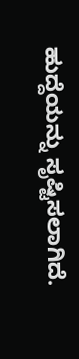ಹುದ್ದೆಯನ್ನು ಸೃಷ್ಟಿಸಲಾಗಿದೆ.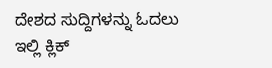ದೇಶದ ಸುದ್ದಿಗಳನ್ನು ಓದಲು ಇಲ್ಲಿ ಕ್ಲಿಕ್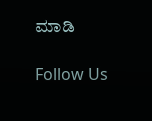ಮಾಡಿ

Follow Us